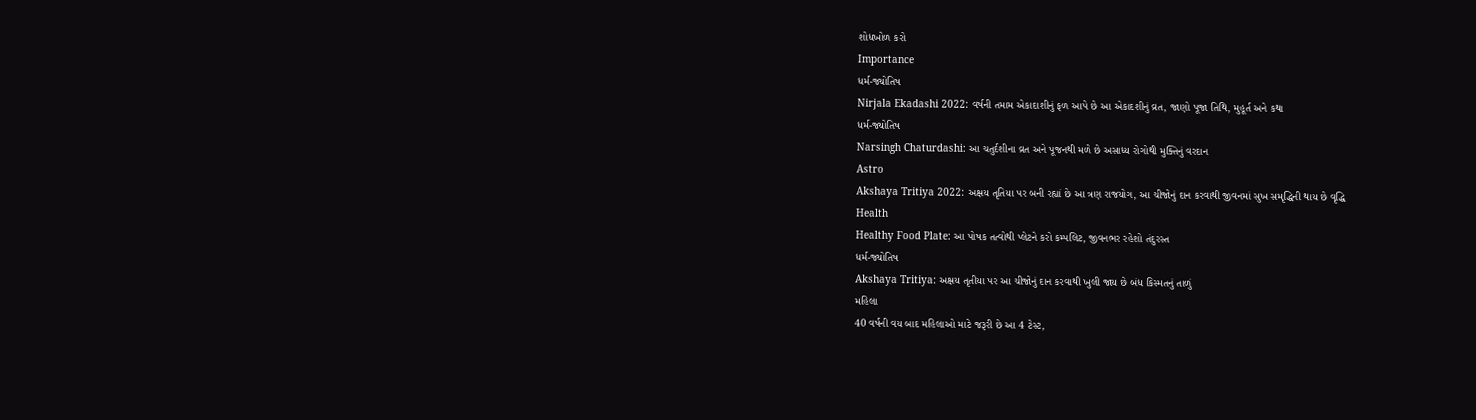શોધખોળ કરો
Importance
ધર્મ-જ્યોતિષ
Nirjala Ekadashi 2022: વર્ષની તમામ એકાદાશીનું ફળ આપે છે આ એકાદશીનું વ્રત, જાણો પૂજા તિથિ, મુહૂર્ત અને કથા
ધર્મ-જ્યોતિષ
Narsingh Chaturdashi: આ ચતુર્દશીના વ્રત અને પૂજનથી મળે છે અસાધ્ય રોગોથી મુક્તિનું વરદાન
Astro
Akshaya Tritiya 2022: અક્ષય તૃતિયા પર બની રહ્યાં છે આ ત્રણ રાજયોગ, આ ચીજોનું દાન કરવાથી જીવનમાં સુખ સમૃદ્ધિની થાય છે વૃદ્ધિ
Health
Healthy Food Plate: આ પોષક તત્વોથી પ્લેટને કરો કમ્પલિટ, જીવનભર રહેશો તંદુરસ્ત
ધર્મ-જ્યોતિષ
Akshaya Tritiya: અક્ષય તૃતીયા પર આ ચીજોનું દાન કરવાથી ખુલી જાય છે બંધ કિસ્મતનું તાળું
મહિલા
40 વર્ષની વય બાદ મહિલાઓ માટે જરૂરી છે આ 4 ટેસ્ટ,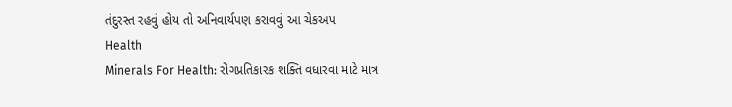તંદુરસ્ત રહવું હોય તો અનિવાર્યપણ કરાવવું આ ચેકઅપ
Health
Minerals For Health: રોગપ્રતિકારક શક્તિ વધારવા માટે માત્ર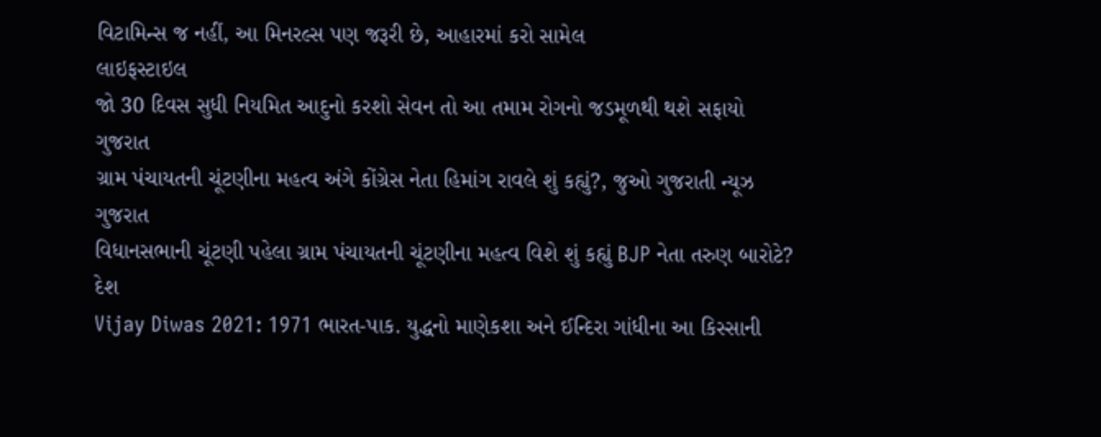વિટામિન્સ જ નહીં, આ મિનરલ્સ પણ જરૂરી છે, આહારમાં કરો સામેલ
લાઇફસ્ટાઇલ
જો 30 દિવસ સુધી નિયમિત આદુનો કરશો સેવન તો આ તમામ રોગનો જડમૂળથી થશે સફાયો
ગુજરાત
ગ્રામ પંચાયતની ચૂંટણીના મહત્વ અંગે કોંગ્રેસ નેતા હિમાંગ રાવલે શું કહ્યું?, જુઓ ગુજરાતી ન્યૂઝ
ગુજરાત
વિધાનસભાની ચૂંટણી પહેલા ગ્રામ પંચાયતની ચૂંટણીના મહત્વ વિશે શું કહ્યું BJP નેતા તરુણ બારોટે?
દેશ
Vijay Diwas 2021: 1971 ભારત-પાક. યુદ્ધનો માણેકશા અને ઈન્દિરા ગાંધીના આ કિસ્સાની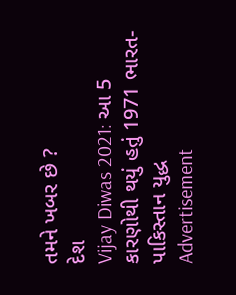તમને ખબર છે ?
દેશ
Vijay Diwas 2021: આ 5 કારણોથી થયું હતું 1971 ભારત-પાકિસ્તાન યુદ્ધ
Advertisement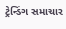ટ્રેન્ડિંગ સમાચાર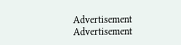Advertisement
Advertisement